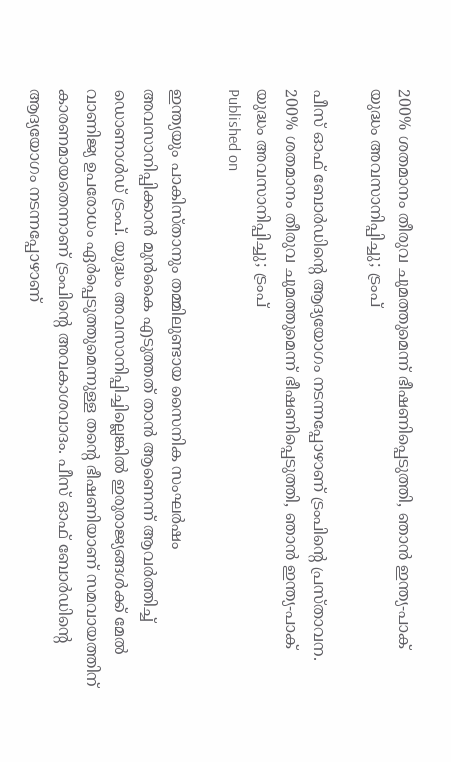200% ശതമാനം തീരുവ ചുമത്തുമെന്ന് ഭീഷണിപ്പെടുത്തി, ഞാൻ ഇന്ത്യ-പാക് യുദ്ധം അവസാനിപ്പിച്ചു; ട്രംപ്

പീസ് ഓഫ് ബോർഡിന്റെ ആദ്യയോഗം നടന്നപ്പോഴാണ് ട്രംപിന്റെ പ്രസ്താവന.
200% ശതമാനം തീരുവ ചുമത്തുമെന്ന് ഭീഷണിപ്പെടുത്തി, ഞാൻ ഇന്ത്യ-പാക് യുദ്ധം അവസാനിപ്പിച്ചു; ട്രംപ്
Published on

ഇന്ത്യയും പാകിസ്താനും തമ്മിലുണ്ടായ സൈനിക സംഘർഷം അവസാനിപ്പിക്കാൻ മുൻകൈ എടുത്തത് താൻ ആണെന്ന് ആവർത്തിച്ച് ഡൊണാൾഡ് ട്രംപ്. യുദ്ധം അവസാനിപ്പിച്ചില്ലെങ്കിൽ ഇരുരാജ്യങ്ങൾക്ക് മേൽ വാണിജ്യ ഉപരോധം ഏർപ്പെടുത്തുമെന്നുള്ള തന്റെ ഭീഷണിയാണ് സമവായത്തിന് കാരണമായതെന്നാണ് ട്രംപിന്റെ അവകാശവാദം. പീസ് ഓഫ് ബോർഡിന്റെ ആദ്യയോഗം നടന്നപ്പോഴാണ്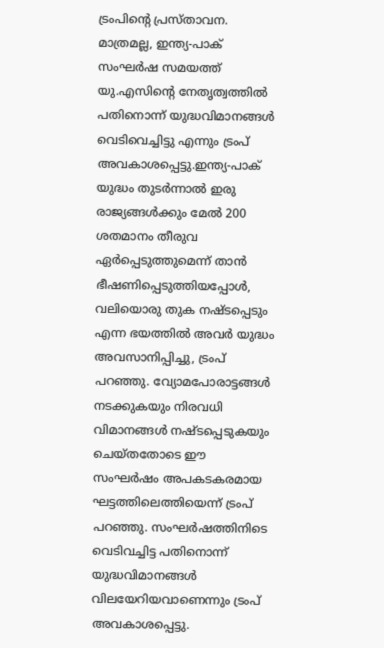ട്രംപിന്റെ പ്രസ്താവന. മാത്രമല്ല, ഇന്ത്യ-പാക് സംഘർഷ സമയത്ത് യു.എസിന്റെ നേതൃത്വത്തിൽ പതിനൊന്ന് യുദ്ധവിമാനങ്ങൾ വെടിവെച്ചിട്ടു എന്നും ട്രംപ് അവകാശപ്പെട്ടു.ഇന്ത്യ-പാക് യുദ്ധം തുടർന്നാൽ ഇരു രാജ്യങ്ങൾക്കും മേൽ 200 ശതമാനം തീരുവ ഏർപ്പെടുത്തുമെന്ന് താൻ ഭീഷണിപ്പെടുത്തിയപ്പോൾ, വലിയൊരു തുക നഷ്ടപ്പെടും എന്ന ഭയത്തിൽ അവർ യുദ്ധം അവസാനിപ്പിച്ചു, ട്രംപ് പറഞ്ഞു. വ്യോമപോരാട്ടങ്ങൾ നടക്കുകയും നിരവധി വിമാനങ്ങൾ നഷ്ടപ്പെടുകയും ചെയ്തതോടെ ഈ സംഘർഷം അപകടകരമായ ഘട്ടത്തിലെത്തിയെന്ന് ട്രംപ് പറഞ്ഞു. സംഘർഷത്തിനിടെ വെടിവച്ചിട്ട പതിനൊന്ന് യുദ്ധവിമാനങ്ങൾ വിലയേറിയവാണെന്നും ട്രംപ് അവകാശപ്പെട്ടു.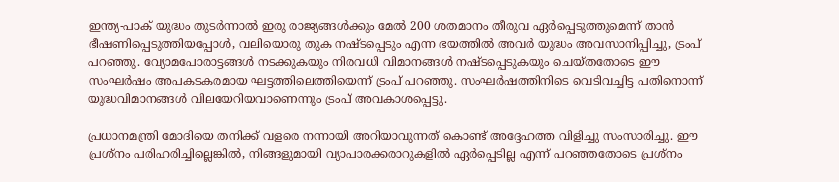ഇന്ത്യ-പാക് യുദ്ധം തുടർന്നാൽ ഇരു രാജ്യങ്ങൾക്കും മേൽ 200 ശതമാനം തീരുവ ഏർപ്പെടുത്തുമെന്ന് താൻ ഭീഷണിപ്പെടുത്തിയപ്പോൾ, വലിയൊരു തുക നഷ്ടപ്പെടും എന്ന ഭയത്തിൽ അവർ യുദ്ധം അവസാനിപ്പിച്ചു, ട്രംപ് പറഞ്ഞു. വ്യോമപോരാട്ടങ്ങൾ നടക്കുകയും നിരവധി വിമാനങ്ങൾ നഷ്ടപ്പെടുകയും ചെയ്തതോടെ ഈ സംഘർഷം അപകടകരമായ ഘട്ടത്തിലെത്തിയെന്ന് ട്രംപ് പറഞ്ഞു. സംഘർഷത്തിനിടെ വെടിവച്ചിട്ട പതിനൊന്ന് യുദ്ധവിമാനങ്ങൾ വിലയേറിയവാണെന്നും ട്രംപ് അവകാശപ്പെട്ടു.

പ്രധാനമന്ത്രി മോദിയെ തനിക്ക് വളരെ നന്നായി അറിയാവുന്നത് കൊണ്ട് അദ്ദേഹത്ത വിളിച്ചു സംസാരിച്ചു. ഈ പ്രശ്നം പരിഹരിച്ചില്ലെങ്കിൽ, നിങ്ങളുമായി വ്യാപാരക്കരാറുകളിൽ ഏർപ്പെടില്ല എന്ന് പറഞ്ഞതോടെ പ്രശ്നം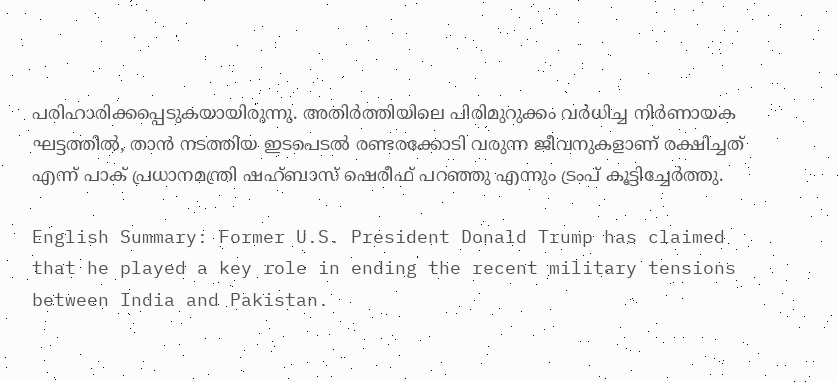പരിഹാരിക്കപ്പെടുകയായിരുന്നു. അതിർത്തിയിലെ പിരിമുറുക്കം വർധിച്ച നിർണായക ഘട്ടത്തിൽ, താൻ നടത്തിയ ഇടപെടൽ രണ്ടരക്കോടി വരുന്ന ജീവനുകളാണ് രക്ഷിച്ചത് എന്ന് പാക് പ്രധാനമന്ത്രി ഷഹ്ബാസ് ഷെരീഫ് പറഞ്ഞു എന്നും ട്രംപ് കൂട്ടിച്ചേർത്തു.

English Summary: Former U.S. President Donald Trump has claimed that he played a key role in ending the recent military tensions between India and Pakistan.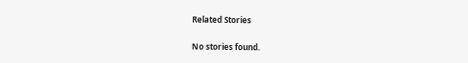Related Stories

No stories found.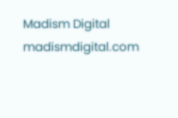Madism Digital
madismdigital.com